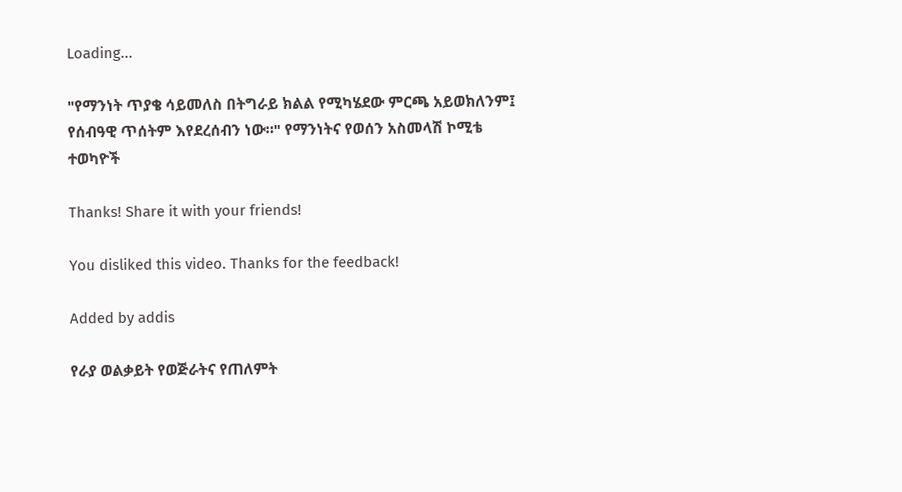Loading...

"የማንነት ጥያቄ ሳይመለስ በትግራይ ክልል የሚካሄደው ምርጫ አይወክለንም፤ የሰብዓዊ ጥሰትም እየደረሰብን ነው።" የማንነትና የወሰን አስመላሽ ኮሚቴ ተወካዮች

Thanks! Share it with your friends!

You disliked this video. Thanks for the feedback!

Added by addis

የራያ ወልቃይት የወጅራትና የጠለምት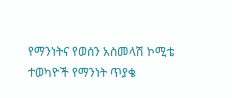የማንነትና የወሰን አስመላሽ ኮሚቴ ተወካዮች የማንነት ጥያቄ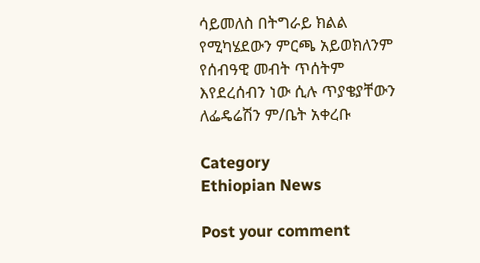ሳይመለስ በትግራይ ክልል የሚካሄደውን ምርጫ አይወክለንም የሰብዓዊ መብት ጥሰትም እየደረሰብን ነው ሲሉ ጥያቄያቸውን ለፌዴሬሽን ም/ቤት አቀረቡ

Category
Ethiopian News

Post your comment